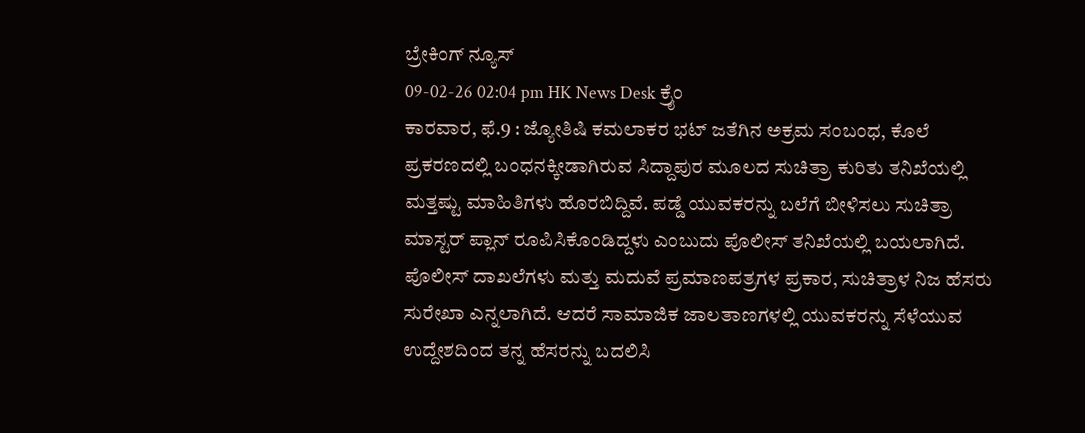ಬ್ರೇಕಿಂಗ್ ನ್ಯೂಸ್
09-02-26 02:04 pm HK News Desk ಕ್ರೈಂ
ಕಾರವಾರ, ಫೆ.9 : ಜ್ಯೋತಿಷಿ ಕಮಲಾಕರ ಭಟ್ ಜತೆಗಿನ ಅಕ್ರಮ ಸಂಬಂಧ, ಕೊಲೆ ಪ್ರಕರಣದಲ್ಲಿ ಬಂಧನಕ್ಕೀಡಾಗಿರುವ ಸಿದ್ದಾಪುರ ಮೂಲದ ಸುಚಿತ್ರಾ ಕುರಿತು ತನಿಖೆಯಲ್ಲಿ ಮತ್ತಷ್ಟು ಮಾಹಿತಿಗಳು ಹೊರಬಿದ್ದಿವೆ. ಪಡ್ಡೆ ಯುವಕರನ್ನು ಬಲೆಗೆ ಬೀಳಿಸಲು ಸುಚಿತ್ರಾ ಮಾಸ್ಟರ್ ಪ್ಲಾನ್ ರೂಪಿಸಿಕೊಂಡಿದ್ದಳು ಎಂಬುದು ಪೊಲೀಸ್ ತನಿಖೆಯಲ್ಲಿ ಬಯಲಾಗಿದೆ.
ಪೊಲೀಸ್ ದಾಖಲೆಗಳು ಮತ್ತು ಮದುವೆ ಪ್ರಮಾಣಪತ್ರಗಳ ಪ್ರಕಾರ, ಸುಚಿತ್ರಾಳ ನಿಜ ಹೆಸರು ಸುರೇಖಾ ಎನ್ನಲಾಗಿದೆ. ಆದರೆ ಸಾಮಾಜಿಕ ಜಾಲತಾಣಗಳಲ್ಲಿ ಯುವಕರನ್ನು ಸೆಳೆಯುವ ಉದ್ದೇಶದಿಂದ ತನ್ನ ಹೆಸರನ್ನು ಬದಲಿಸಿ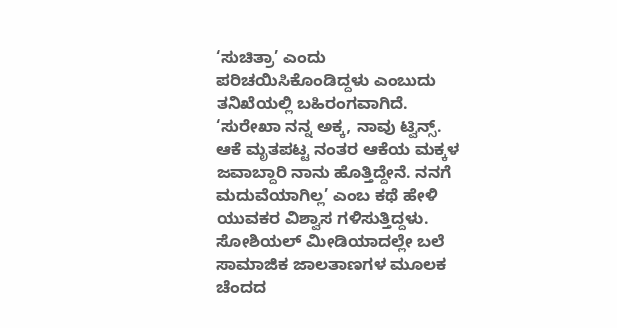‘ಸುಚಿತ್ರಾ’ ಎಂದು ಪರಿಚಯಿಸಿಕೊಂಡಿದ್ದಳು ಎಂಬುದು ತನಿಖೆಯಲ್ಲಿ ಬಹಿರಂಗವಾಗಿದೆ. ‘ಸುರೇಖಾ ನನ್ನ ಅಕ್ಕ, ನಾವು ಟ್ವಿನ್ಸ್. ಆಕೆ ಮೃತಪಟ್ಟ ನಂತರ ಆಕೆಯ ಮಕ್ಕಳ ಜವಾಬ್ದಾರಿ ನಾನು ಹೊತ್ತಿದ್ದೇನೆ. ನನಗೆ ಮದುವೆಯಾಗಿಲ್ಲ’ ಎಂಬ ಕಥೆ ಹೇಳಿ ಯುವಕರ ವಿಶ್ವಾಸ ಗಳಿಸುತ್ತಿದ್ದಳು.
ಸೋಶಿಯಲ್ ಮೀಡಿಯಾದಲ್ಲೇ ಬಲೆ
ಸಾಮಾಜಿಕ ಜಾಲತಾಣಗಳ ಮೂಲಕ ಚೆಂದದ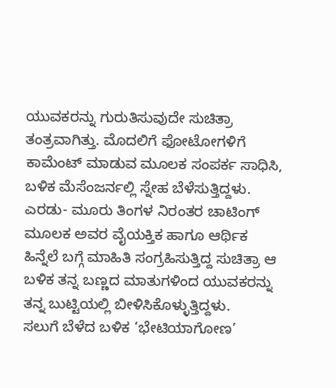ಯುವಕರನ್ನು ಗುರುತಿಸುವುದೇ ಸುಚಿತ್ರಾ ತಂತ್ರವಾಗಿತ್ತು. ಮೊದಲಿಗೆ ಫೋಟೋಗಳಿಗೆ ಕಾಮೆಂಟ್ ಮಾಡುವ ಮೂಲಕ ಸಂಪರ್ಕ ಸಾಧಿಸಿ, ಬಳಿಕ ಮೆಸೆಂಜರ್ನಲ್ಲಿ ಸ್ನೇಹ ಬೆಳೆಸುತ್ತಿದ್ದಳು. ಎರಡು- ಮೂರು ತಿಂಗಳ ನಿರಂತರ ಚಾಟಿಂಗ್ ಮೂಲಕ ಅವರ ವೈಯಕ್ತಿಕ ಹಾಗೂ ಆರ್ಥಿಕ ಹಿನ್ನೆಲೆ ಬಗ್ಗೆ ಮಾಹಿತಿ ಸಂಗ್ರಹಿಸುತ್ತಿದ್ದ ಸುಚಿತ್ರಾ ಆ ಬಳಿಕ ತನ್ನ ಬಣ್ಣದ ಮಾತುಗಳಿಂದ ಯುವಕರನ್ನು ತನ್ನ ಬುಟ್ಟಿಯಲ್ಲಿ ಬೀಳಿಸಿಕೊಳ್ಳುತ್ತಿದ್ದಳು.
ಸಲುಗೆ ಬೆಳೆದ ಬಳಿಕ ‘ಭೇಟಿಯಾಗೋಣ’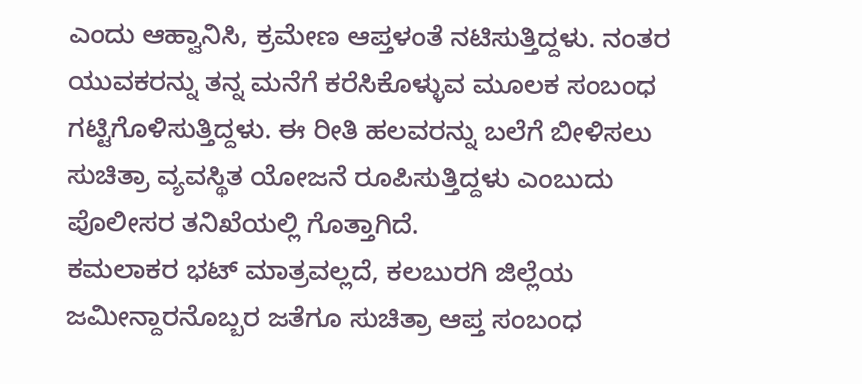ಎಂದು ಆಹ್ವಾನಿಸಿ, ಕ್ರಮೇಣ ಆಪ್ತಳಂತೆ ನಟಿಸುತ್ತಿದ್ದಳು. ನಂತರ ಯುವಕರನ್ನು ತನ್ನ ಮನೆಗೆ ಕರೆಸಿಕೊಳ್ಳುವ ಮೂಲಕ ಸಂಬಂಧ ಗಟ್ಟಿಗೊಳಿಸುತ್ತಿದ್ದಳು. ಈ ರೀತಿ ಹಲವರನ್ನು ಬಲೆಗೆ ಬೀಳಿಸಲು ಸುಚಿತ್ರಾ ವ್ಯವಸ್ಥಿತ ಯೋಜನೆ ರೂಪಿಸುತ್ತಿದ್ದಳು ಎಂಬುದು ಪೊಲೀಸರ ತನಿಖೆಯಲ್ಲಿ ಗೊತ್ತಾಗಿದೆ.
ಕಮಲಾಕರ ಭಟ್ ಮಾತ್ರವಲ್ಲದೆ, ಕಲಬುರಗಿ ಜಿಲ್ಲೆಯ ಜಮೀನ್ದಾರನೊಬ್ಬರ ಜತೆಗೂ ಸುಚಿತ್ರಾ ಆಪ್ತ ಸಂಬಂಧ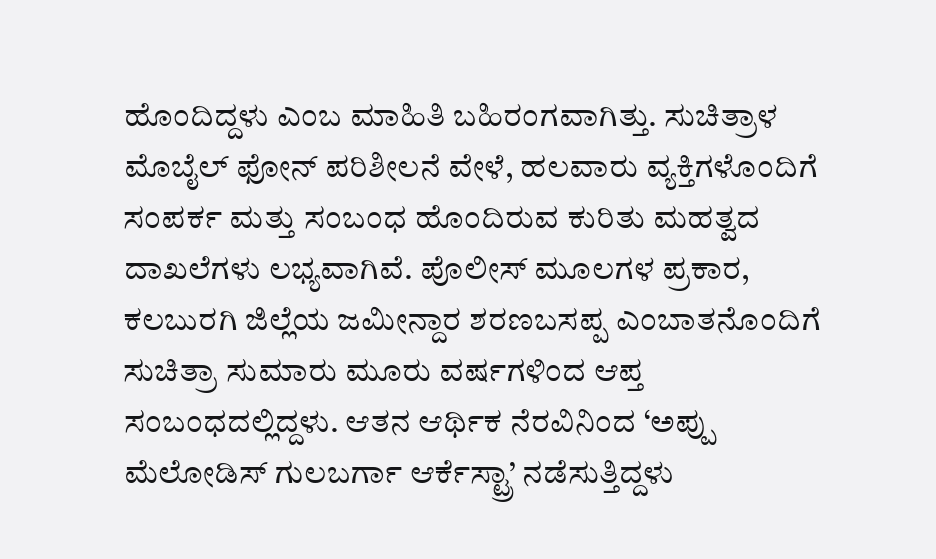ಹೊಂದಿದ್ದಳು ಎಂಬ ಮಾಹಿತಿ ಬಹಿರಂಗವಾಗಿತ್ತು. ಸುಚಿತ್ರಾಳ ಮೊಬೈಲ್ ಫೋನ್ ಪರಿಶೀಲನೆ ವೇಳೆ, ಹಲವಾರು ವ್ಯಕ್ತಿಗಳೊಂದಿಗೆ ಸಂಪರ್ಕ ಮತ್ತು ಸಂಬಂಧ ಹೊಂದಿರುವ ಕುರಿತು ಮಹತ್ವದ ದಾಖಲೆಗಳು ಲಭ್ಯವಾಗಿವೆ. ಪೊಲೀಸ್ ಮೂಲಗಳ ಪ್ರಕಾರ, ಕಲಬುರಗಿ ಜಿಲ್ಲೆಯ ಜಮೀನ್ದಾರ ಶರಣಬಸಪ್ಪ ಎಂಬಾತನೊಂದಿಗೆ ಸುಚಿತ್ರಾ ಸುಮಾರು ಮೂರು ವರ್ಷಗಳಿಂದ ಆಪ್ತ ಸಂಬಂಧದಲ್ಲಿದ್ದಳು. ಆತನ ಆರ್ಥಿಕ ನೆರವಿನಿಂದ ‘ಅಪ್ಪು ಮೆಲೋಡಿಸ್ ಗುಲಬರ್ಗಾ ಆರ್ಕೆಸ್ಟ್ರಾ’ ನಡೆಸುತ್ತಿದ್ದಳು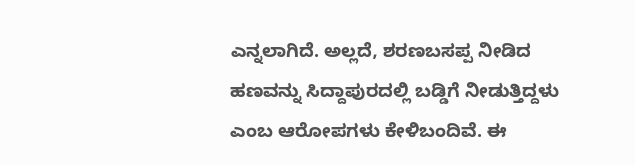ಎನ್ನಲಾಗಿದೆ. ಅಲ್ಲದೆ, ಶರಣಬಸಪ್ಪ ನೀಡಿದ ಹಣವನ್ನು ಸಿದ್ದಾಪುರದಲ್ಲಿ ಬಡ್ಡಿಗೆ ನೀಡುತ್ತಿದ್ದಳು ಎಂಬ ಆರೋಪಗಳು ಕೇಳಿಬಂದಿವೆ. ಈ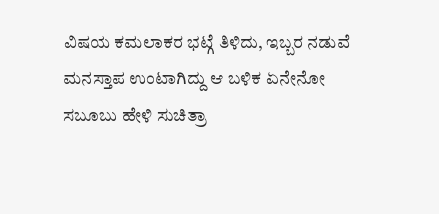ವಿಷಯ ಕಮಲಾಕರ ಭಟ್ಗೆ ತಿಳಿದು, ಇಬ್ಬರ ನಡುವೆ ಮನಸ್ತಾಪ ಉಂಟಾಗಿದ್ದು ಆ ಬಳಿಕ ಏನೇನೋ ಸಬೂಬು ಹೇಳಿ ಸುಚಿತ್ರಾ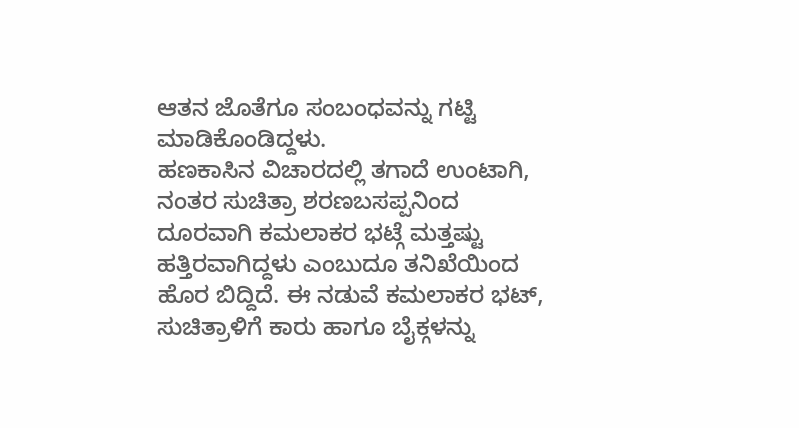ಆತನ ಜೊತೆಗೂ ಸಂಬಂಧವನ್ನು ಗಟ್ಟಿ ಮಾಡಿಕೊಂಡಿದ್ದಳು.
ಹಣಕಾಸಿನ ವಿಚಾರದಲ್ಲಿ ತಗಾದೆ ಉಂಟಾಗಿ, ನಂತರ ಸುಚಿತ್ರಾ ಶರಣಬಸಪ್ಪನಿಂದ ದೂರವಾಗಿ ಕಮಲಾಕರ ಭಟ್ಗೆ ಮತ್ತಷ್ಟು ಹತ್ತಿರವಾಗಿದ್ದಳು ಎಂಬುದೂ ತನಿಖೆಯಿಂದ ಹೊರ ಬಿದ್ದಿದೆ. ಈ ನಡುವೆ ಕಮಲಾಕರ ಭಟ್, ಸುಚಿತ್ರಾಳಿಗೆ ಕಾರು ಹಾಗೂ ಬೈಕ್ಗಳನ್ನು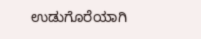ಉಡುಗೊರೆಯಾಗಿ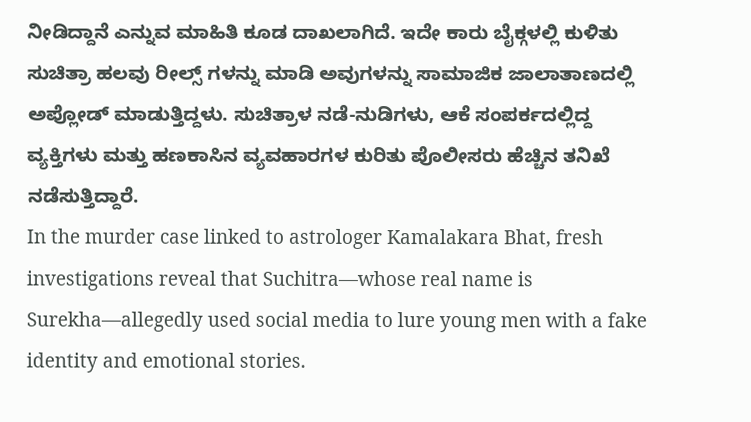ನೀಡಿದ್ದಾನೆ ಎನ್ನುವ ಮಾಹಿತಿ ಕೂಡ ದಾಖಲಾಗಿದೆ. ಇದೇ ಕಾರು ಬೈಕ್ಗಳಲ್ಲಿ ಕುಳಿತು ಸುಚಿತ್ರಾ ಹಲವು ರೀಲ್ಸ್ ಗಳನ್ನು ಮಾಡಿ ಅವುಗಳನ್ನು ಸಾಮಾಜಿಕ ಜಾಲಾತಾಣದಲ್ಲಿ ಅಪ್ಲೋಡ್ ಮಾಡುತ್ತಿದ್ದಳು. ಸುಚಿತ್ರಾಳ ನಡೆ-ನುಡಿಗಳು, ಆಕೆ ಸಂಪರ್ಕದಲ್ಲಿದ್ದ ವ್ಯಕ್ತಿಗಳು ಮತ್ತು ಹಣಕಾಸಿನ ವ್ಯವಹಾರಗಳ ಕುರಿತು ಪೊಲೀಸರು ಹೆಚ್ಚಿನ ತನಿಖೆ ನಡೆಸುತ್ತಿದ್ದಾರೆ.
In the murder case linked to astrologer Kamalakara Bhat, fresh investigations reveal that Suchitra—whose real name is Surekha—allegedly used social media to lure young men with a fake identity and emotional stories.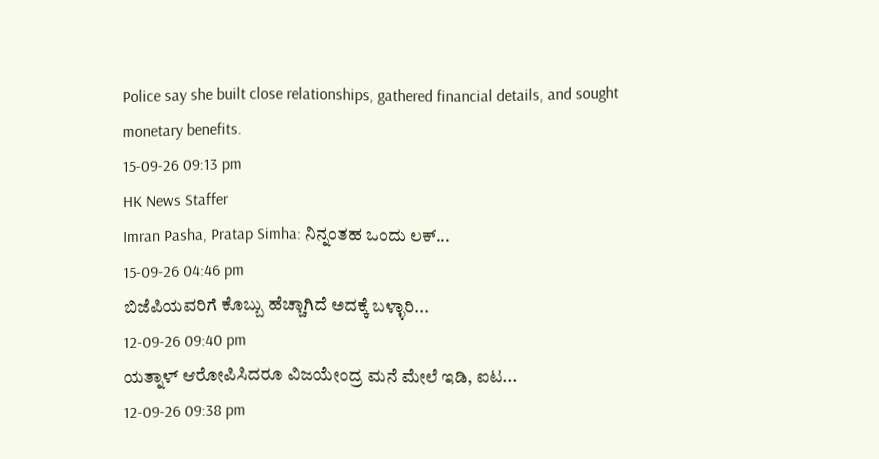Police say she built close relationships, gathered financial details, and sought monetary benefits.
15-09-26 09:13 pm
HK News Staffer
Imran Pasha, Pratap Simha: ನಿನ್ನಂತಹ ಒಂದು ಲಕ್...
15-09-26 04:46 pm
ಬಿಜೆಪಿಯವರಿಗೆ ಕೊಬ್ಬು ಹೆಚ್ಚಾಗಿದೆ ಅದಕ್ಕೆ ಬಳ್ಳಾರಿ...
12-09-26 09:40 pm
ಯತ್ನಾಳ್ ಆರೋಪಿಸಿದರೂ ವಿಜಯೇಂದ್ರ ಮನೆ ಮೇಲೆ ಇಡಿ, ಐಟ...
12-09-26 09:38 pm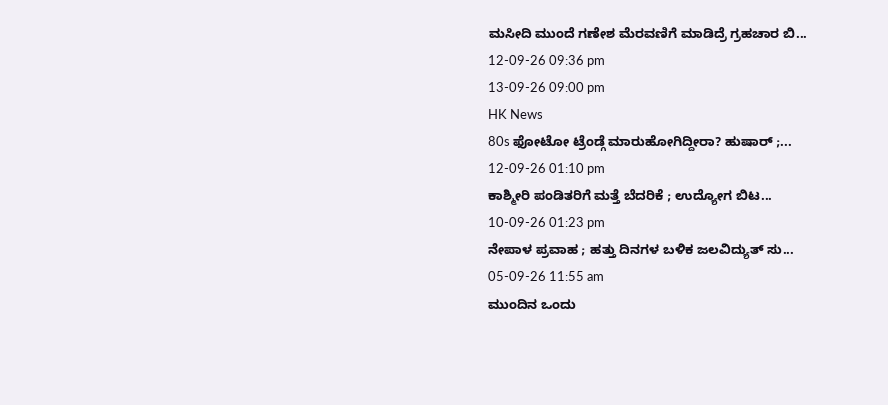ಮಸೀದಿ ಮುಂದೆ ಗಣೇಶ ಮೆರವಣಿಗೆ ಮಾಡಿದ್ರೆ ಗ್ರಹಚಾರ ಬಿ...
12-09-26 09:36 pm
13-09-26 09:00 pm
HK News
80s ಫೋಟೋ ಟ್ರೆಂಡ್ಗೆ ಮಾರುಹೋಗಿದ್ದೀರಾ? ಹುಷಾರ್ ;...
12-09-26 01:10 pm
ಕಾಶ್ಮೀರಿ ಪಂಡಿತರಿಗೆ ಮತ್ತೆ ಬೆದರಿಕೆ ; ಉದ್ಯೋಗ ಬಿಟ...
10-09-26 01:23 pm
ನೇಪಾಳ ಪ್ರವಾಹ ; ಹತ್ತು ದಿನಗಳ ಬಳಿಕ ಜಲವಿದ್ಯುತ್ ಸು...
05-09-26 11:55 am
ಮುಂದಿನ ಒಂದು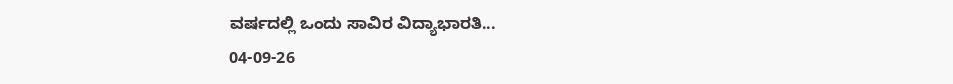ವರ್ಷದಲ್ಲಿ ಒಂದು ಸಾವಿರ ವಿದ್ಯಾಭಾರತಿ...
04-09-26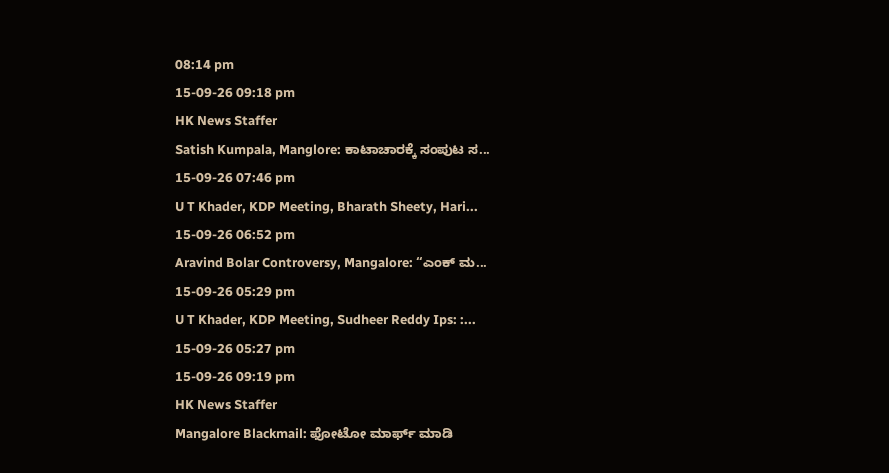08:14 pm
15-09-26 09:18 pm
HK News Staffer
Satish Kumpala, Manglore: ಕಾಟಾಚಾರಕ್ಕೆ ಸಂಪುಟ ಸ...
15-09-26 07:46 pm
U T Khader, KDP Meeting, Bharath Sheety, Hari...
15-09-26 06:52 pm
Aravind Bolar Controversy, Mangalore: “ಎಂಕ್ ಮ...
15-09-26 05:29 pm
U T Khader, KDP Meeting, Sudheer Reddy Ips: :...
15-09-26 05:27 pm
15-09-26 09:19 pm
HK News Staffer
Mangalore Blackmail: ಫೋಟೋ ಮಾರ್ಫ್ ಮಾಡಿ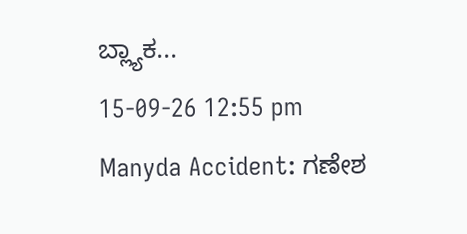ಬ್ಲ್ಯಾಕ...
15-09-26 12:55 pm
Manyda Accident: ಗಣೇಶ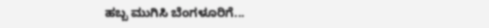ಹಬ್ಬ ಮುಗಿಸಿ ಬೆಂಗಳೂರಿಗೆ...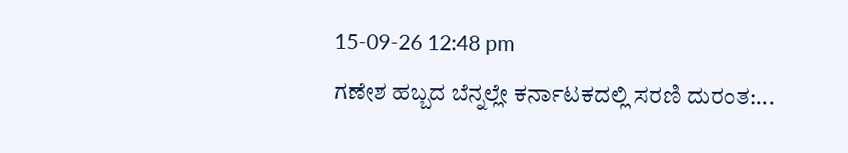15-09-26 12:48 pm
ಗಣೇಶ ಹಬ್ಬದ ಬೆನ್ನಲ್ಲೇ ಕರ್ನಾಟಕದಲ್ಲಿ ಸರಣಿ ದುರಂತ:...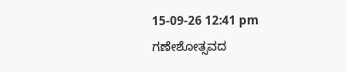15-09-26 12:41 pm
ಗಣೇಶೋತ್ಸವದ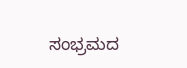ಸಂಭ್ರಮದ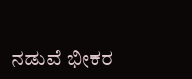ನಡುವೆ ಭೀಕರ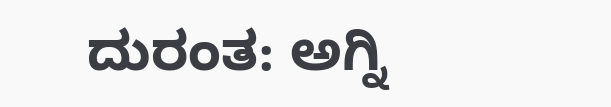ದುರಂತ: ಅಗ್ನಿ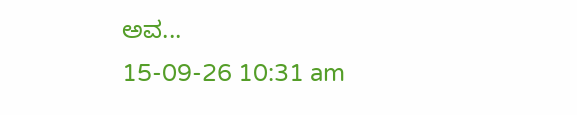ಅವ...
15-09-26 10:31 am